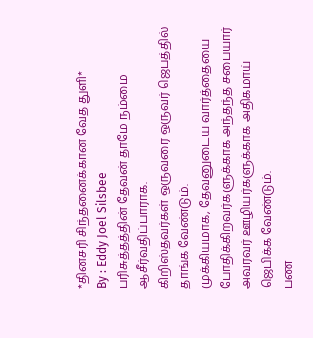*தினசரி சிந்தனைக்கான வேத துளி*
By : Eddy Joel Silsbee
பரிசுத்தத்தின் தேவன் தாமே நம்மை ஆசீர்வதிப்பாராக.
கிறிஸ்தவர்கள் ஒருவரை ஒருவர் ஜெபத்தில் தாங்க வேண்டும்.
முக்கியமாக, தேவனுடைய வார்த்தையை போதிக்கிறவர்களுக்காக அந்தந்த சபையார் அவரவர் ஊழியர்களுக்காக அதிகமாய் ஜெபிக்க வேண்டும்.
பண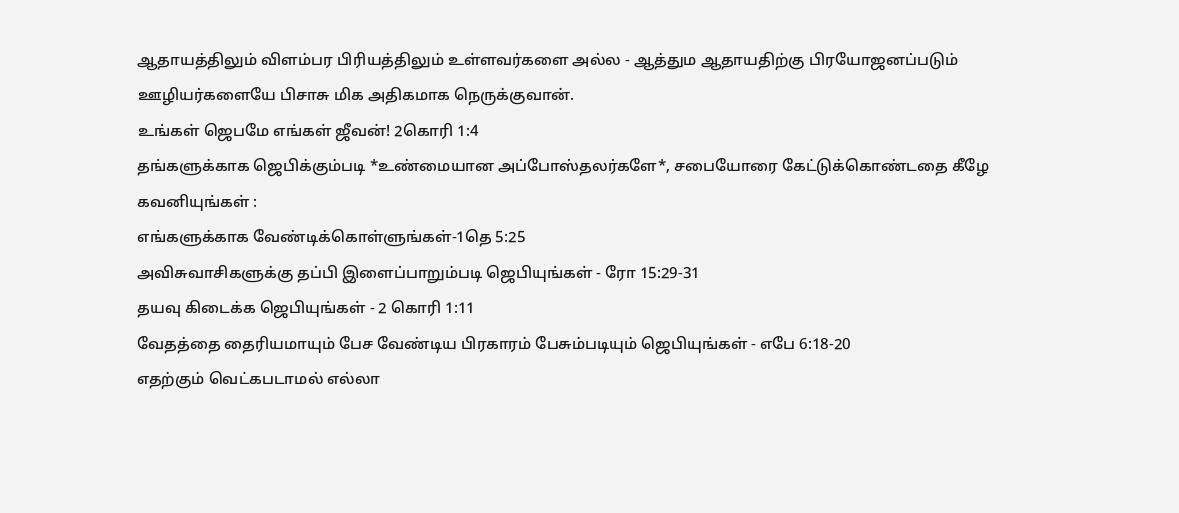ஆதாயத்திலும் விளம்பர பிரியத்திலும் உள்ளவர்களை அல்ல - ஆத்தும ஆதாயதிற்கு பிரயோஜனப்படும் ஊழியர்களையே பிசாசு மிக அதிகமாக நெருக்குவான்.
உங்கள் ஜெபமே எங்கள் ஜீவன்! 2கொரி 1:4
தங்களுக்காக ஜெபிக்கும்படி *உண்மையான அப்போஸ்தலர்களே*, சபையோரை கேட்டுக்கொண்டதை கீழே கவனியுங்கள் :
எங்களுக்காக வேண்டிக்கொள்ளுங்கள்-1தெ 5:25
அவிசுவாசிகளுக்கு தப்பி இளைப்பாறும்படி ஜெபியுங்கள் - ரோ 15:29-31
தயவு கிடைக்க ஜெபியுங்கள் - 2 கொரி 1:11
வேதத்தை தைரியமாயும் பேச வேண்டிய பிரகாரம் பேசும்படியும் ஜெபியுங்கள் - எபே 6:18-20
எதற்கும் வெட்கபடாமல் எல்லா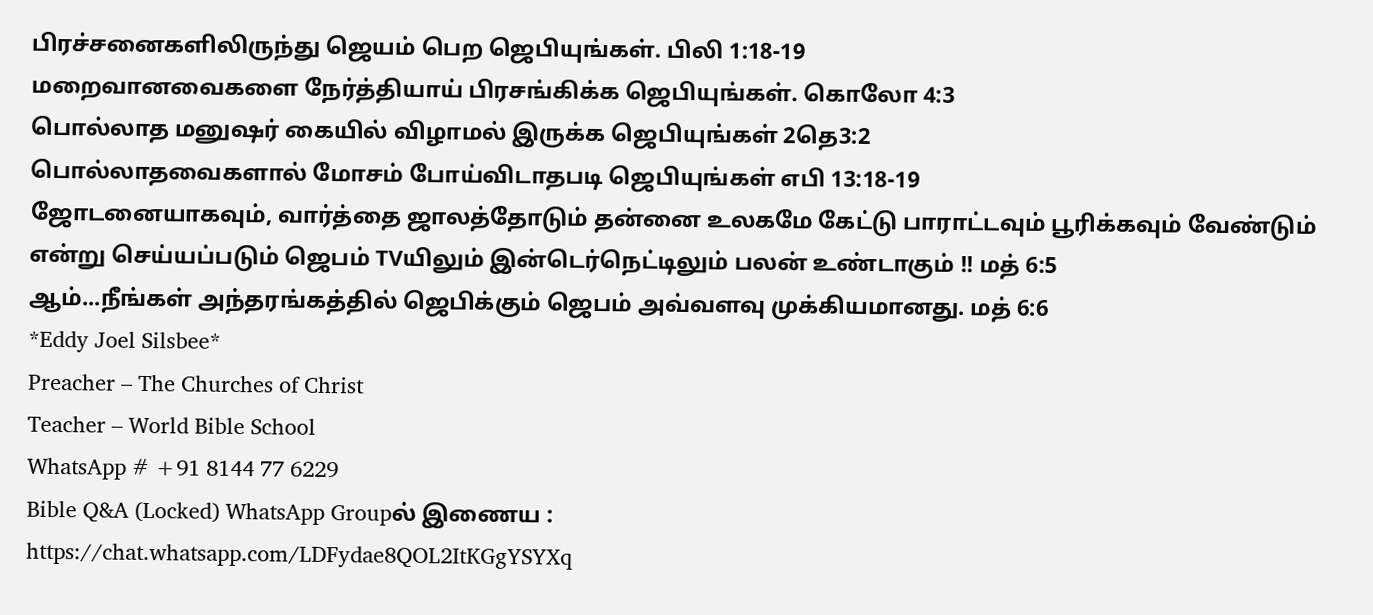பிரச்சனைகளிலிருந்து ஜெயம் பெற ஜெபியுங்கள். பிலி 1:18-19
மறைவானவைகளை நேர்த்தியாய் பிரசங்கிக்க ஜெபியுங்கள். கொலோ 4:3
பொல்லாத மனுஷர் கையில் விழாமல் இருக்க ஜெபியுங்கள் 2தெ3:2
பொல்லாதவைகளால் மோசம் போய்விடாதபடி ஜெபியுங்கள் எபி 13:18-19
ஜோடனையாகவும், வார்த்தை ஜாலத்தோடும் தன்னை உலகமே கேட்டு பாராட்டவும் பூரிக்கவும் வேண்டும் என்று செய்யப்படும் ஜெபம் TVயிலும் இன்டெர்நெட்டிலும் பலன் உண்டாகும் !! மத் 6:5
ஆம்...நீங்கள் அந்தரங்கத்தில் ஜெபிக்கும் ஜெபம் அவ்வளவு முக்கியமானது. மத் 6:6
*Eddy Joel Silsbee*
Preacher – The Churches of Christ
Teacher – World Bible School
WhatsApp # +91 8144 77 6229
Bible Q&A (Locked) WhatsApp Groupல் இணைய :
https://chat.whatsapp.com/LDFydae8QOL2ItKGgYSYXq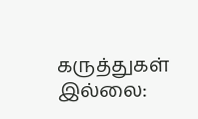கருத்துகள் இல்லை: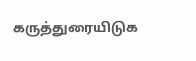கருத்துரையிடுக